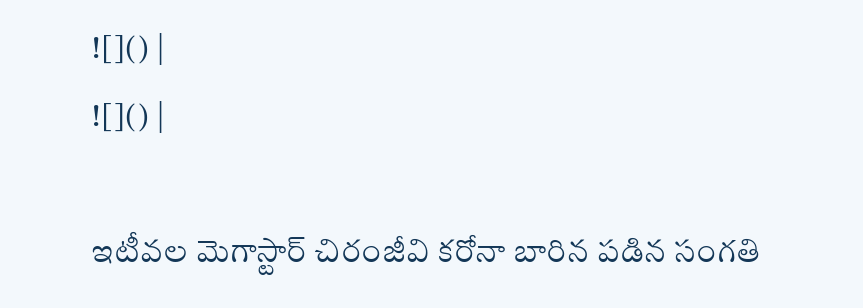![]() |
![]() |

ఇటీవల మెగాస్టార్ చిరంజీవి కరోనా బారిన పడిన సంగతి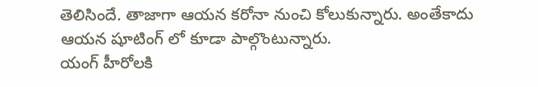తెలిసిందే. తాజాగా ఆయన కరోనా నుంచి కోలుకున్నారు. అంతేకాదు ఆయన షూటింగ్ లో కూడా పాల్గొంటున్నారు.
యంగ్ హీరోలకి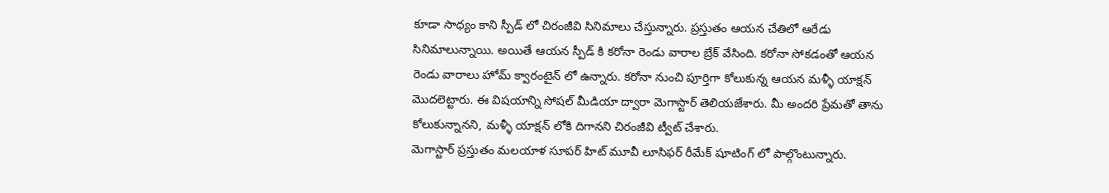కూడా సాధ్యం కాని స్పీడ్ లో చిరంజీవి సినిమాలు చేస్తున్నారు. ప్రస్తుతం ఆయన చేతిలో ఆరేడు సినిమాలున్నాయి. అయితే ఆయన స్పీడ్ కి కరోనా రెండు వారాల బ్రేక్ వేసింది. కరోనా సోకడంతో ఆయన రెండు వారాలు హోమ్ క్వారంటైన్ లో ఉన్నారు. కరోనా నుంచి పూర్తిగా కోలుకున్న ఆయన మళ్ళీ యాక్షన్ మొదలెట్టారు. ఈ విషయాన్ని సోషల్ మీడియా ద్వారా మెగాస్టార్ తెలియజేశారు. మీ అందరి ప్రేమతో తాను కోలుకున్నానని, మళ్ళీ యాక్షన్ లోకి దిగానని చిరంజీవి ట్వీట్ చేశారు.
మెగాస్టార్ ప్రస్తుతం మలయాళ సూపర్ హిట్ మూవీ లూసిఫర్ రీమేక్ షూటింగ్ లో పాల్గొంటున్నారు.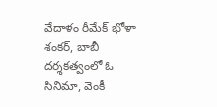వేదాళం రీమేక్ భోళా శంకర్, బాబీ దర్శకత్వంలో ఓ సినిమా, వెంకీ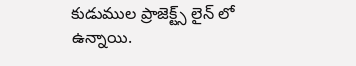కుడుముల ప్రాజెక్ట్స్ లైన్ లో ఉన్నాయి.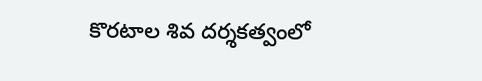కొరటాల శివ దర్శకత్వంలో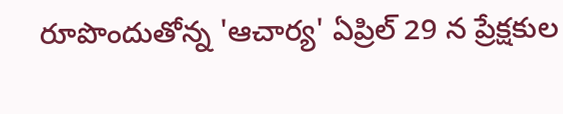రూపొందుతోన్న 'ఆచార్య' ఏప్రిల్ 29 న ప్రేక్షకుల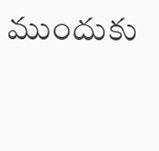ముందుకు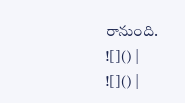రానుంది.
![]() |
![]() |